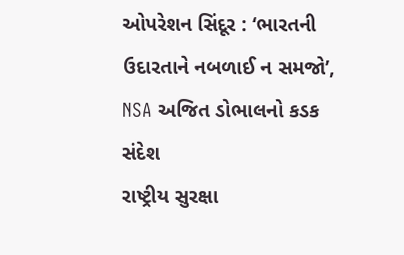ઓપરેશન સિંદૂર : ‘ભારતની ઉદારતાને નબળાઈ ન સમજો’, NSA અજિત ડોભાલનો કડક સંદેશ
રાષ્ટ્રીય સુરક્ષા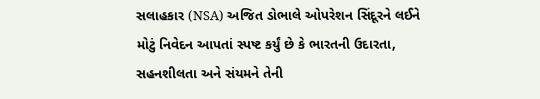સલાહકાર (NSA) અજિત ડોભાલે ઓપરેશન સિંદૂરને લઈને મોટું નિવેદન આપતાં સ્પષ્ટ કર્યું છે કે ભારતની ઉદારતા, સહનશીલતા અને સંયમને તેની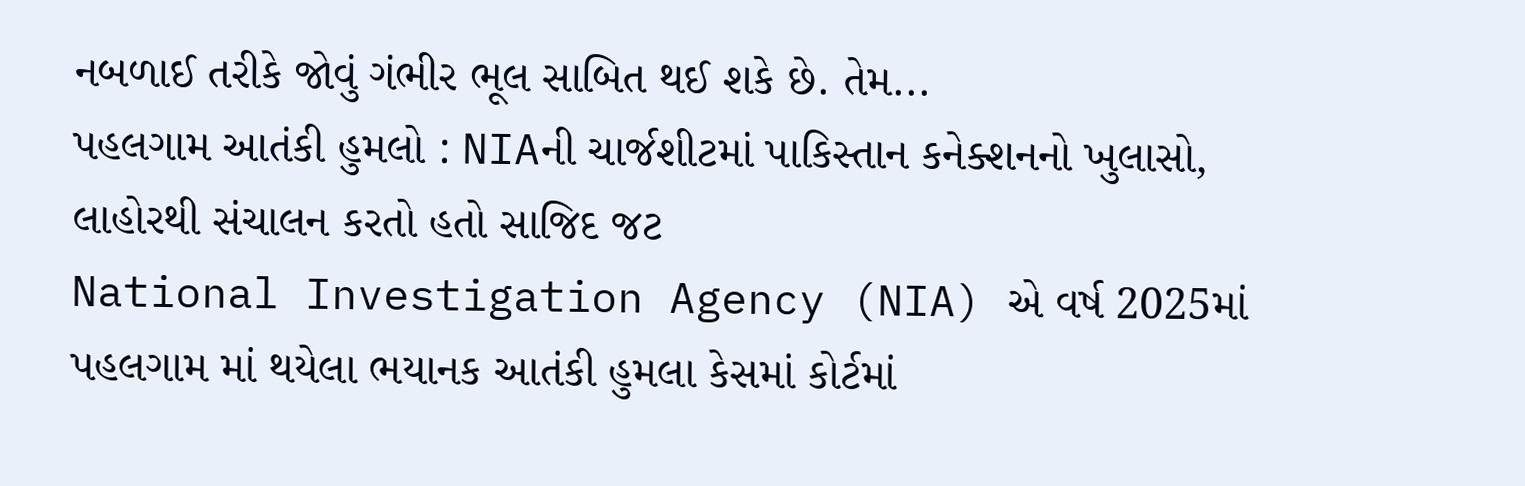નબળાઈ તરીકે જોવું ગંભીર ભૂલ સાબિત થઈ શકે છે. તેમ...
પહલગામ આતંકી હુમલો : NIAની ચાર્જશીટમાં પાકિસ્તાન કનેક્શનનો ખુલાસો, લાહોરથી સંચાલન કરતો હતો સાજિદ જટ
National Investigation Agency (NIA) એ વર્ષ 2025માં પહલગામ માં થયેલા ભયાનક આતંકી હુમલા કેસમાં કોર્ટમાં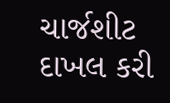ચાર્જશીટ દાખલ કરી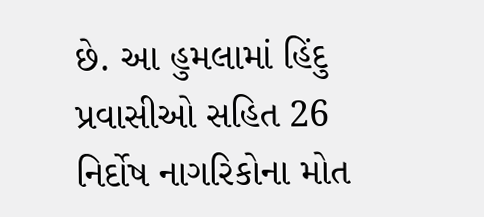છે. આ હુમલામાં હિંદુ પ્રવાસીઓ સહિત 26 નિર્દોષ નાગરિકોના મોત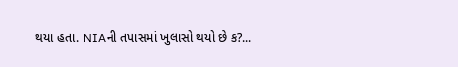થયા હતા. NIAની તપાસમાં ખુલાસો થયો છે ક?...